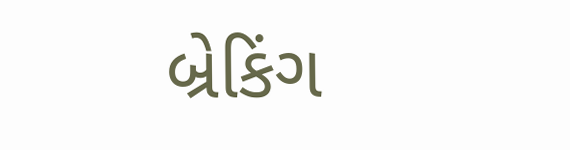બ્રેકિંગ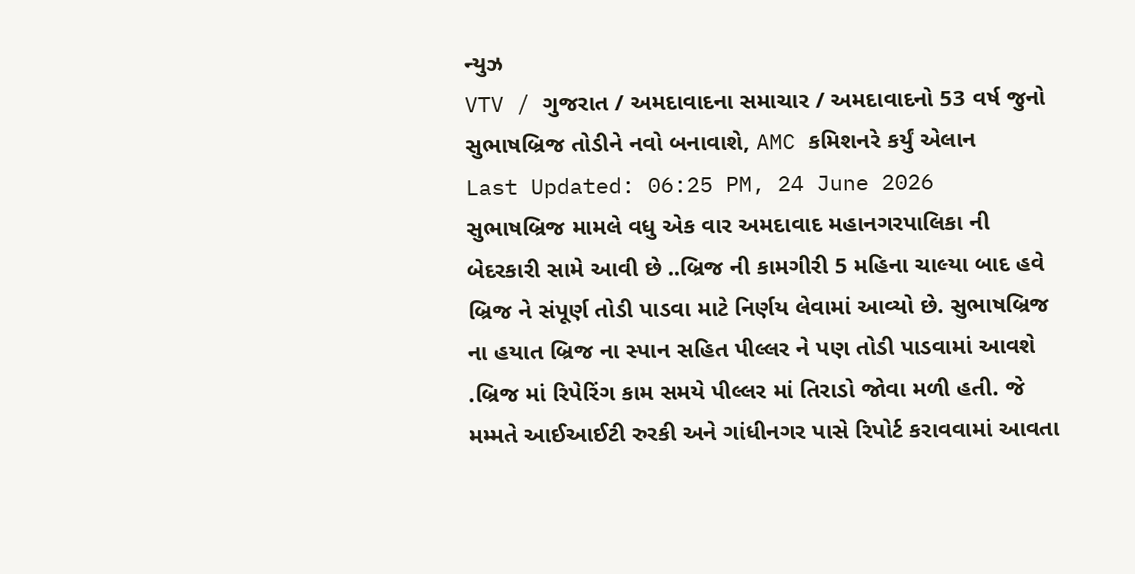ન્યુઝ
VTV / ગુજરાત / અમદાવાદના સમાચાર / અમદાવાદનો 53 વર્ષ જુનો સુભાષબ્રિજ તોડીને નવો બનાવાશે, AMC કમિશનરે કર્યું એલાન
Last Updated: 06:25 PM, 24 June 2026
સુભાષબ્રિજ મામલે વધુ એક વાર અમદાવાદ મહાનગરપાલિકા ની બેદરકારી સામે આવી છે ..બ્રિજ ની કામગીરી 5 મહિના ચાલ્યા બાદ હવે બ્રિજ ને સંપૂર્ણ તોડી પાડવા માટે નિર્ણય લેવામાં આવ્યો છે. સુભાષબ્રિજ ના હયાત બ્રિજ ના સ્પાન સહિત પીલ્લર ને પણ તોડી પાડવામાં આવશે .બ્રિજ માં રિપેરિંગ કામ સમયે પીલ્લર માં તિરાડો જોવા મળી હતી. જે મમ્મતે આઈઆઈટી રુરકી અને ગાંધીનગર પાસે રિપોર્ટ કરાવવામાં આવતા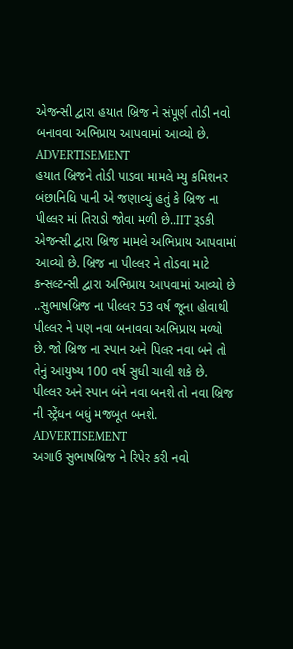એજન્સી દ્વારા હયાત બ્રિજ ને સંપૂર્ણ તોડી નવો બનાવવા અભિપ્રાય આપવામાં આવ્યો છે.
ADVERTISEMENT
હયાત બ્રિજને તોડી પાડવા મામલે મ્યુ કમિશનર બંછાનિધિ પાની એ જણાવ્યું હતું કે બ્રિજ ના પીલ્લર માં તિરાડો જોવા મળી છે..IIT રૂડકી એજન્સી દ્વારા બ્રિજ મામલે અભિપ્રાય આપવામાં આવ્યો છે. બ્રિજ ના પીલ્લર ને તોડવા માટે કન્સલ્ટન્સી દ્વારા અભિપ્રાય આપવામાં આવ્યો છે ..સુભાષબ્રિજ ના પીલ્લર 53 વર્ષ જૂના હોવાથી પીલ્લર ને પણ નવા બનાવવા અભિપ્રાય મળ્યો છે. જો બ્રિજ ના સ્પાન અને પિલર નવા બને તો તેનું આયુષ્ય 100 વર્ષ સુધી ચાલી શકે છે. પીલ્લર અને સ્પાન બંને નવા બનશે તો નવા બ્રિજ ની સ્ટ્રેંધન બધું મજબૂત બનશે.
ADVERTISEMENT
અગાઉ સુભાષબ્રિજ ને રિપેર કરી નવો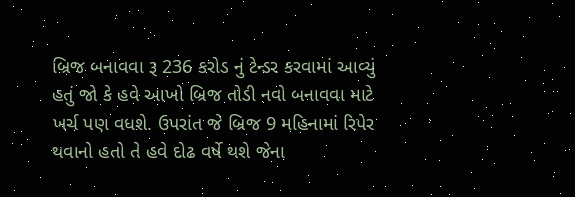બ્રિજ બનાવવા રૂ 236 કરોડ નું ટેન્ડર કરવામાં આવ્યું હતું જો કે હવે આખો બ્રિજ તોડી નવો બનાવવા માટે ખર્ચ પણ વધશે. ઉપરાંત જે બ્રિજ 9 મહિનામાં રિપેર થવાનો હતો તે હવે દોઢ વર્ષે થશે જેના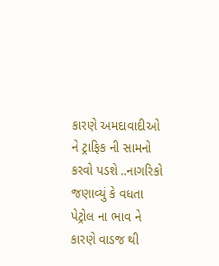કારણે અમદાવાદીઓ ને ટ્રાફિક ની સામનો કરવો પડશે ..નાગરિકો જણાવ્યું કે વધતા પેટ્રોલ ના ભાવ ને કારણે વાડજ થી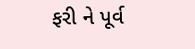ફરી ને પૂર્વ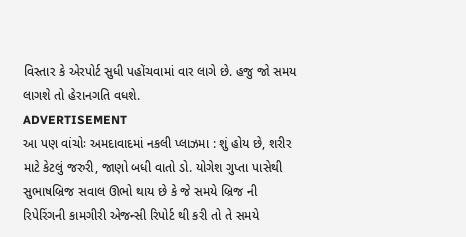વિસ્તાર કે એરપોર્ટ સુધી પહોંચવામાં વાર લાગે છે. હજુ જો સમય લાગશે તો હેરાનગતિ વધશે.
ADVERTISEMENT
આ પણ વાંચોઃ અમદાવાદમાં નકલી પ્લાઝમા : શું હોય છે, શરીર માટે કેટલું જરુરી, જાણો બધી વાતો ડો. યોગેશ ગુપ્તા પાસેથી
સુભાષબ્રિજ સવાલ ઊભો થાય છે કે જે સમયે બ્રિજ ની રિપેરિંગની કામગીરી એજન્સી રિપોર્ટ થી કરી તો તે સમયે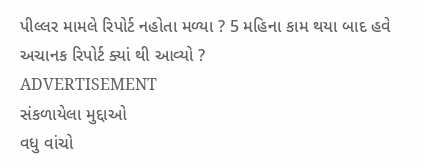પીલ્લર મામલે રિપોર્ટ નહોતા મળ્યા ? 5 મહિના કામ થયા બાદ હવે અચાનક રિપોર્ટ ક્યાં થી આવ્યો ?
ADVERTISEMENT
સંકળાયેલા મુદ્દાઓ
વધુ વાંચો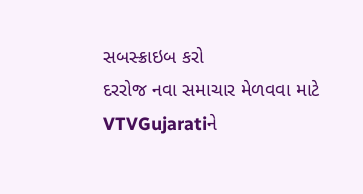સબસ્ક્રાઇબ કરો
દરરોજ નવા સમાચાર મેળવવા માટે VTVGujaratiને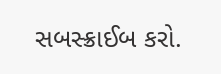સબસ્ક્રાઈબ કરો.